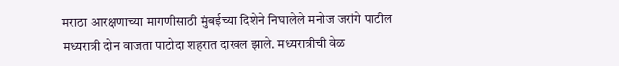मराठा आरक्षणाच्या मागणीसाठी मुंबईच्या दिशेने निघालेले मनोज जरांगे पाटील मध्यरात्री दोन वाजता पाटोदा शहरात दाखल झाले. मध्यरात्रीची वेळ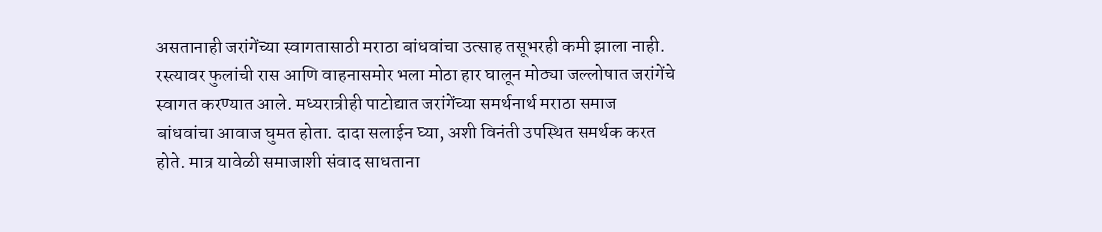असतानाही जरांगेंच्या स्वागतासाठी मराठा बांधवांचा उत्साह तसूभरही कमी झाला नाही. रस्त्यावर फुलांची रास आणि वाहनासमोर भला मोठा हार घालून मोठ्या जल्लोषात जरांगेंचे स्वागत करण्यात आले. मध्यरात्रीही पाटोद्यात जरांगेंच्या समर्थनार्थ मराठा समाज बांधवांचा आवाज घुमत होता. दादा सलाईन घ्या, अशी विनंती उपस्थित समर्थक करत होते. मात्र यावेळी समाजाशी संवाद साधताना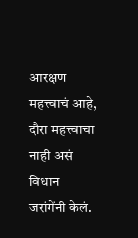आरक्षण महत्त्वाचं आहे, दौरा महत्त्वाचा नाही असं विधान जरांगेंनी केलं.